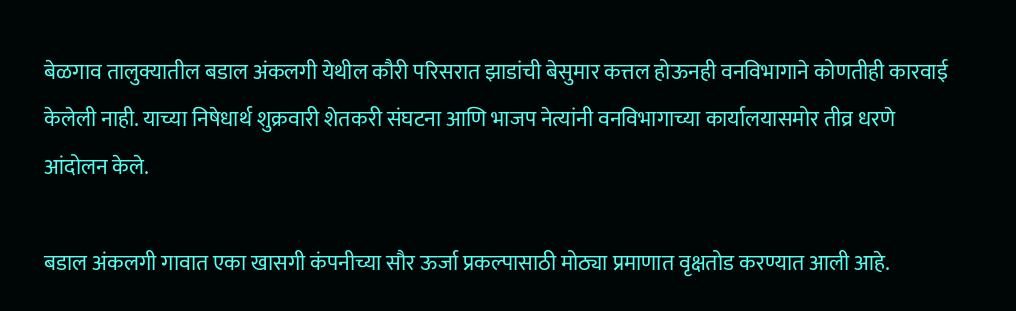बेळगाव तालुक्यातील बडाल अंकलगी येथील कौरी परिसरात झाडांची बेसुमार कत्तल होऊनही वनविभागाने कोणतीही कारवाई केलेली नाही. याच्या निषेधार्थ शुक्रवारी शेतकरी संघटना आणि भाजप नेत्यांनी वनविभागाच्या कार्यालयासमोर तीव्र धरणे आंदोलन केले.

बडाल अंकलगी गावात एका खासगी कंपनीच्या सौर ऊर्जा प्रकल्पासाठी मोठ्या प्रमाणात वृक्षतोड करण्यात आली आहे.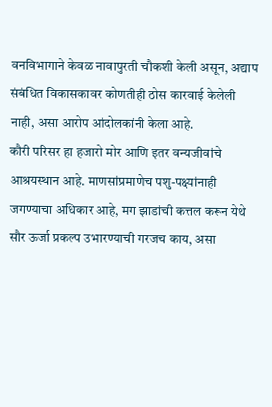वनविभागाने केवळ नावापुरती चौकशी केली असून, अद्याप संबंधित विकासकावर कोणतीही ठोस कारवाई केलेली नाही, असा आरोप आंदोलकांनी केला आहे.
कौरी परिसर हा हजारो मोर आणि इतर वन्यजीवांचे आश्रयस्थान आहे. माणसांप्रमाणेच पशु-पक्ष्यांनाही जगण्याचा अधिकार आहे, मग झाडांची कत्तल करून येथे सौर ऊर्जा प्रकल्प उभारण्याची गरजच काय, असा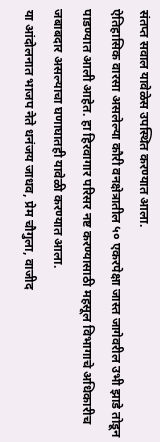संतप्त सवाल यावेळेस उपस्थित करण्यात आला.
ऐतिहासिक वारसा असलेल्या कौरी वनक्षेत्रातील ५० एकरपेक्षा जास्त जागेवरील उभी झाडे तोडून पाडण्यात आली आहेत. हा हिरवागार परिसर नष्ट करण्यासाठी महसूल विभागाचे अधिकारीच जबाबदार असल्याचा घणाघातही यावेळी करण्यात आला.
या आंदोलनात भाजप नेते धनंजय जाधव, प्रेम चौगुला, वाजीद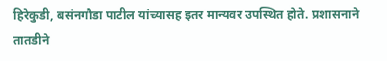हिरेकुडी, बसंनगौडा पाटील यांच्यासह इतर मान्यवर उपस्थित होते. प्रशासनाने तातडीने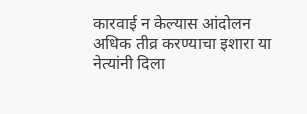कारवाई न केल्यास आंदोलन अधिक तीव्र करण्याचा इशारा या नेत्यांनी दिला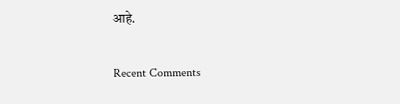आहे.


Recent Comments